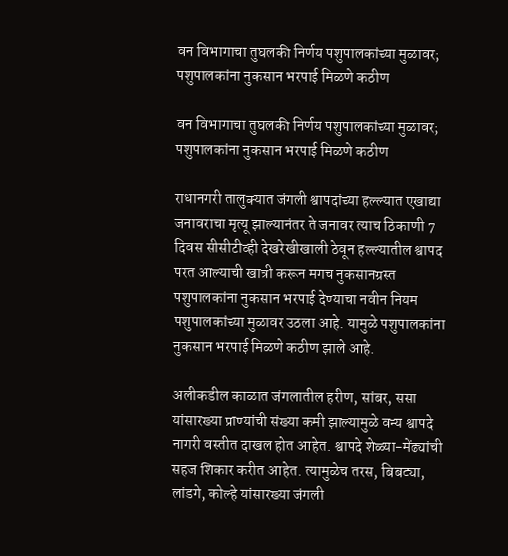वन विभागाचा तुघलकी निर्णय पशुपालकांच्या मुळावर; पशुपालकांना नुकसान भरपाई मिळणे कठीण

वन विभागाचा तुघलकी निर्णय पशुपालकांच्या मुळावर; पशुपालकांना नुकसान भरपाई मिळणे कठीण

राधानगरी तालुक्यात जंगली श्वापदांच्या हल्ल्यात एखाद्या जनावराचा मृत्यू झाल्यानंतर ते जनावर त्याच ठिकाणी 7 दिवस सीसीटीव्ही देखरेखीखाली ठेवून हल्ल्यातील श्वापद परत आल्याची खात्री करून मगच नुकसानग्रस्त पशुपालकांना नुकसान भरपाई देण्याचा नवीन नियम पशुपालकांच्या मुळावर उठला आहे. यामुळे पशुपालकांना नुकसान भरपाई मिळणे कठीण झाले आहे.

अलीकडील काळात जंगलातील हरीण, सांबर, ससा यांसारख्या प्राण्यांची संख्या कमी झाल्यामुळे वन्य श्वापदे नागरी वस्तीत दाखल होत आहेत. श्वापदे शेळ्या-मेंढ्यांची सहज शिकार करीत आहेत. त्यामुळेच तरस, बिबट्या, लांडगे, कोल्हे यांसारख्या जंगली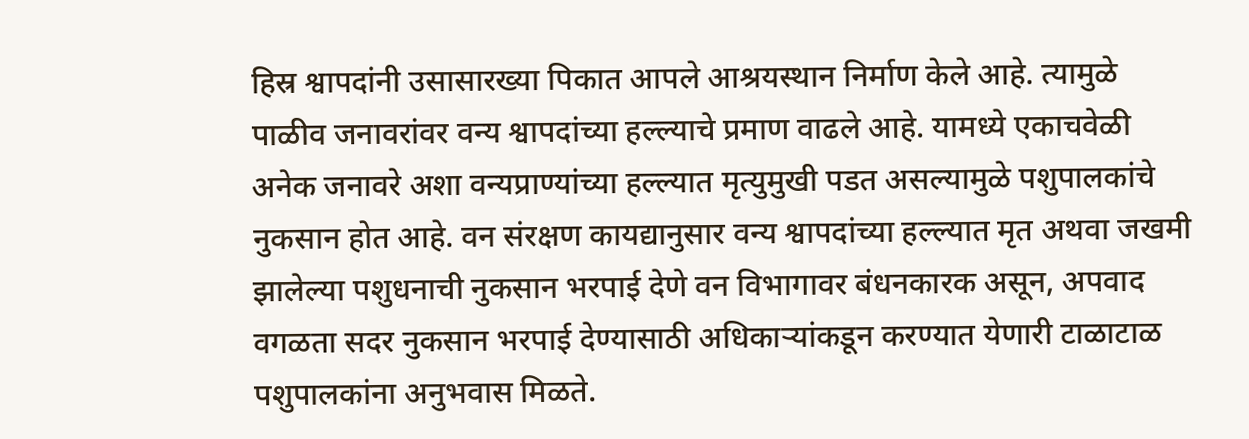हिस्र श्वापदांनी उसासारख्या पिकात आपले आश्रयस्थान निर्माण केले आहे. त्यामुळे पाळीव जनावरांवर वन्य श्वापदांच्या हल्ल्याचे प्रमाण वाढले आहे. यामध्ये एकाचवेळी अनेक जनावरे अशा वन्यप्राण्यांच्या हल्ल्यात मृत्युमुखी पडत असल्यामुळे पशुपालकांचे नुकसान होत आहे. वन संरक्षण कायद्यानुसार वन्य श्वापदांच्या हल्ल्यात मृत अथवा जखमी झालेल्या पशुधनाची नुकसान भरपाई देणे वन विभागावर बंधनकारक असून, अपवाद वगळता सदर नुकसान भरपाई देण्यासाठी अधिकाऱ्यांकडून करण्यात येणारी टाळाटाळ पशुपालकांना अनुभवास मिळते.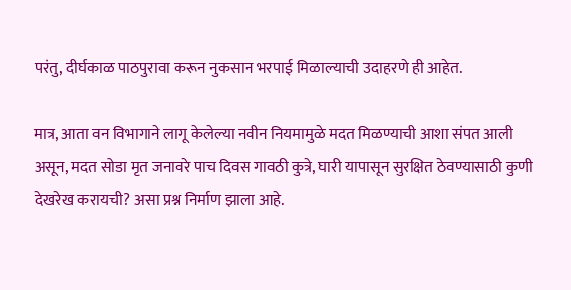परंतु, दीर्घकाळ पाठपुरावा करून नुकसान भरपाई मिळाल्याची उदाहरणे ही आहेत.

मात्र, आता वन विभागाने लागू केलेल्या नवीन नियमामुळे मदत मिळण्याची आशा संपत आली असून, मदत सोडा मृत जनावरे पाच दिवस गावठी कुत्रे, घारी यापासून सुरक्षित ठेवण्यासाठी कुणी देखरेख करायची? असा प्रश्न निर्माण झाला आहे.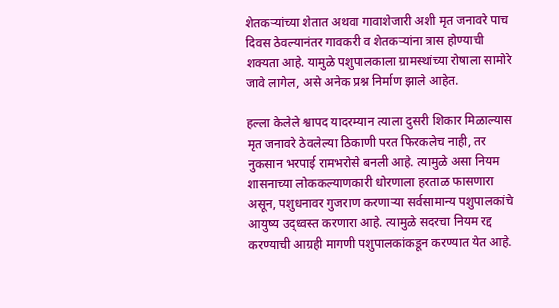शेतकऱ्यांच्या शेतात अथवा गावाशेजारी अशी मृत जनावरे पाच दिवस ठेवल्यानंतर गावकरी व शेतकऱ्यांना त्रास होण्याची शक्यता आहे. यामुळे पशुपालकाला ग्रामस्थांच्या रोषाला सामोरे जावे लागेल, असे अनेक प्रश्न निर्माण झाले आहेत.

हल्ला केलेले श्वापद यादरम्यान त्याला दुसरी शिकार मिळाल्यास मृत जनावरे ठेवलेल्या ठिकाणी परत फिरकलेच नाही, तर नुकसान भरपाई रामभरोसे बनली आहे. त्यामुळे असा नियम शासनाच्या लोककल्याणकारी धोरणाला हरताळ फासणारा असून, पशुधनावर गुजराण करणाऱ्या सर्वसामान्य पशुपालकांचे आयुष्य उद्ध्वस्त करणारा आहे. त्यामुळे सदरचा नियम रद्द करण्याची आग्रही मागणी पशुपालकांकडून करण्यात येत आहे.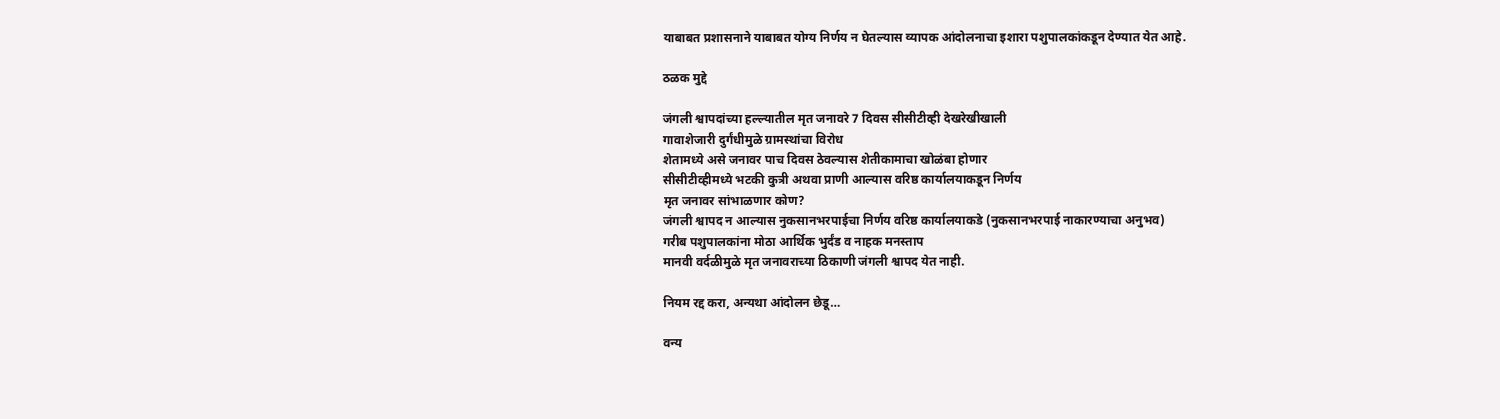याबाबत प्रशासनाने याबाबत योग्य निर्णय न घेतल्यास व्यापक आंदोलनाचा इशारा पशुपालकांकडून देण्यात येत आहे.

ठळक मुद्दे

जंगली श्वापदांच्या हल्ल्यातील मृत जनावरे 7 दिवस सीसीटीव्ही देखरेखीखाली
गावाशेजारी दुर्गंधीमुळे ग्रामस्थांचा विरोध
शेतामध्ये असे जनावर पाच दिवस ठेवल्यास शेतीकामाचा खोळंबा होणार
सीसीटीव्हीमध्ये भटकी कुत्री अथवा प्राणी आल्यास वरिष्ठ कार्यालयाकडून निर्णय
मृत जनावर सांभाळणार कोण?
जंगली श्वापद न आल्यास नुकसानभरपाईचा निर्णय वरिष्ठ कार्यालयाकडे (नुकसानभरपाई नाकारण्याचा अनुभव)
गरीब पशुपालकांना मोठा आर्थिक भुर्दंड व नाहक मनस्ताप
मानवी वर्दळीमुळे मृत जनावराच्या ठिकाणी जंगली श्वापद येत नाही.

नियम रद्द करा, अन्यथा आंदोलन छेडू…

वन्य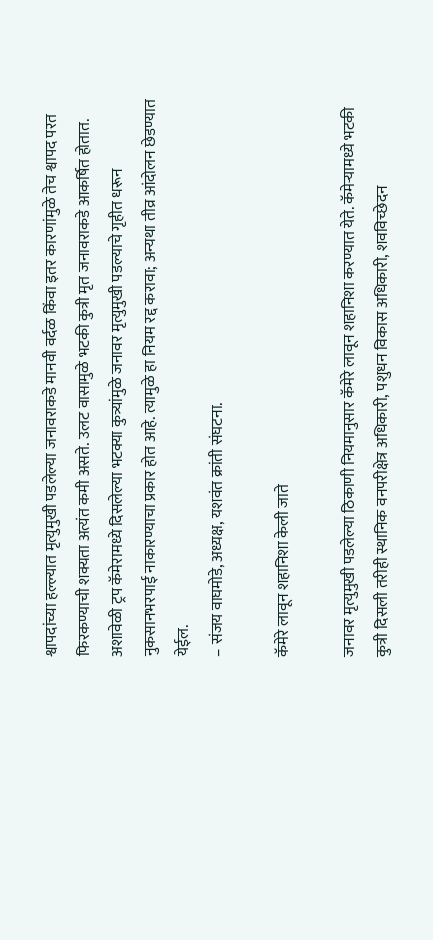श्वापदांच्या हल्ल्यात मृत्युमुखी पडलेल्या जनावराकडे मानवी वर्दळ किंवा इतर कारणांमुळे तेच श्वापद परत फिरकण्याची शक्यता अत्यंत कमी असते. उलट वासामुळे भटकी कुत्री मृत जनावराकडे आकर्षित होतात. अशावेळी ट्रप कॅमेरामध्ये दिसलेल्या भटक्या कुत्र्यांमुळे जनावर मृत्युमुखी पडल्याचे गृहीत धरून नुकसानभरपाई नाकारण्याचा प्रकार होत आहे. त्यामुळे हा नियम रद्द करावा; अन्यथा तीव्र आंदोलन छेडण्यात येईल.
– संजय वाघमोडे, अध्यक्ष, यशवंत क्रांती संघटना.

कॅमेरे लावून शहानिशा केली जाते

जनावर मृत्युमुखी पडलेल्या ठिकाणी नियमानुसार कॅमेरे लावून शहानिशा करण्यात येते. कॅमेऱ्यामध्ये भटकी कुत्री दिसली तरीही स्थानिक वनपरीक्षेत्र अधिकारी, पशुधन विकास अधिकारी, शवविच्छेदन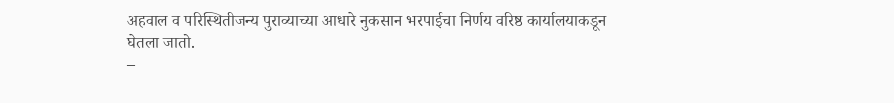अहवाल व परिस्थितीजन्य पुराव्याच्या आधारे नुकसान भरपाईचा निर्णय वरिष्ठ कार्यालयाकडून घेतला जातो.
–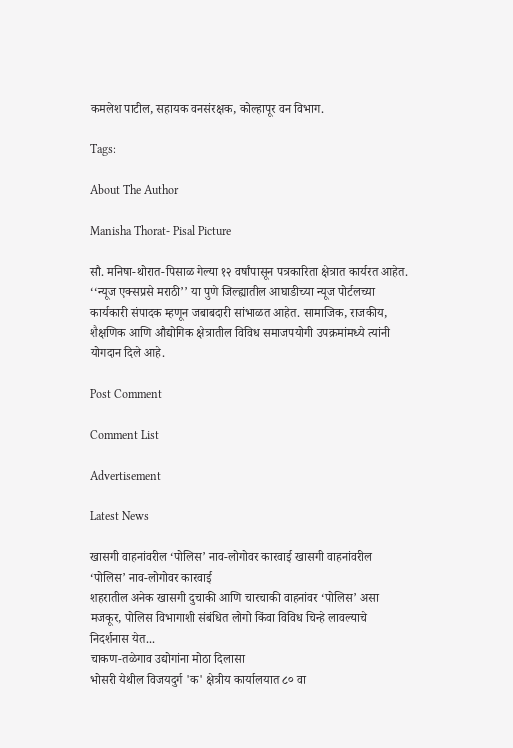कमलेश पाटील, सहायक वनसंरक्षक, कोल्हापूर वन विभाग.

Tags:

About The Author

Manisha Thorat- Pisal Picture

सौ. मनिषा-थोरात-पिसाळ गेल्या १२ वर्षांपासून पत्रकारिता क्षेत्रात कार्यरत आहेत. ‘‘न्यूज एक्सप्रसे मराठी’’ या पुणे जिल्ह्यातील आघाडीच्या न्यूज पोर्टलच्या कार्यकारी संपादक म्हणून जबाबदारी सांभाळत आहेत. सामाजिक, राजकीय, शैक्षणिक आणि औद्योगिक क्षेत्रातील विविध समाजपयोगी उपक्रमांमध्ये त्यांनी योगदान दिले आहे.

Post Comment

Comment List

Advertisement

Latest News

खासगी वाहनांवरील ‘पोलिस’ नाव-लोगोवर कारवाई खासगी वाहनांवरील ‘पोलिस’ नाव-लोगोवर कारवाई
शहरातील अनेक खासगी दुचाकी आणि चारचाकी वाहनांवर ‘पोलिस’ असा मजकूर, पोलिस विभागाशी संबंधित लोगो किंवा विविध चिन्हे लावल्याचे निदर्शनास येत...
चाकण-तळेगाव उद्योगांना मोठा दिलासा
भोसरी येथील विजयदुर्ग 'क' क्षेत्रीय कार्यालयात ८० वा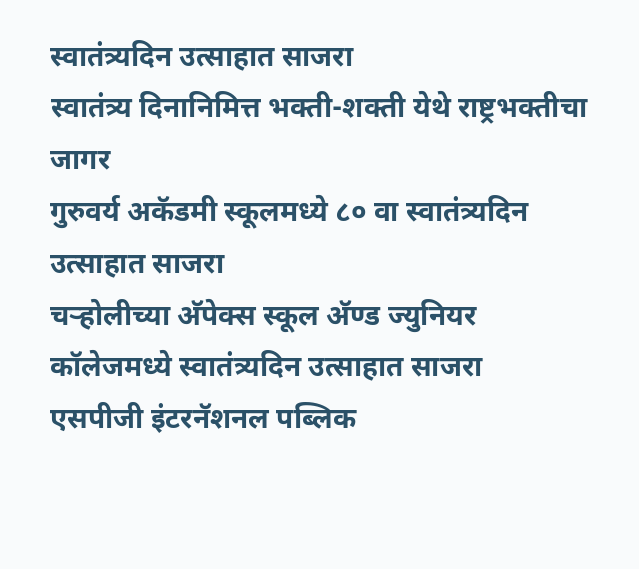स्वातंत्र्यदिन उत्साहात साजरा
स्वातंत्र्य दिनानिमित्त भक्ती-शक्ती येथे राष्ट्रभक्तीचा जागर
गुरुवर्य अकॅडमी स्कूलमध्ये ८० वा स्वातंत्र्यदिन उत्साहात साजरा
चऱ्होलीच्या अ‍ॅपेक्स स्कूल अ‍ॅण्ड ज्युनियर कॉलेजमध्ये स्वातंत्र्यदिन उत्साहात साजरा
एसपीजी इंटरनॅशनल पब्लिक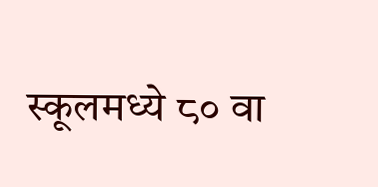स्कूलमध्ये ८० वा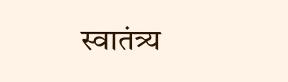स्वातंत्र्य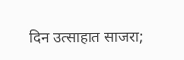दिन उत्साहात साजरा;